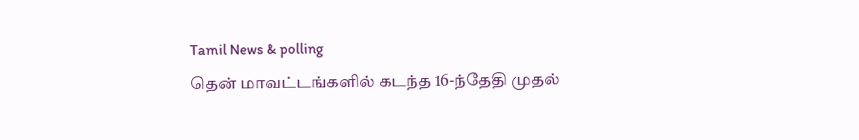Tamil News & polling
தென் மாவட்டங்களில் கடந்த 16-ந்தேதி முதல்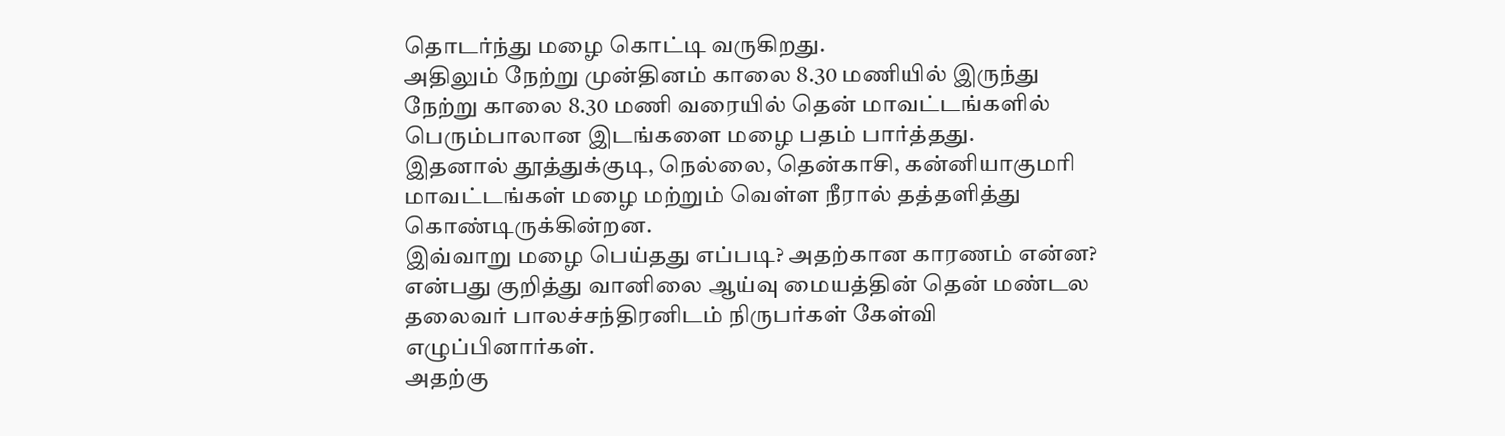தொடர்ந்து மழை கொட்டி வருகிறது.
அதிலும் நேற்று முன்தினம் காலை 8.30 மணியில் இருந்து நேற்று காலை 8.30 மணி வரையில் தென் மாவட்டங்களில் பெரும்பாலான இடங்களை மழை பதம் பார்த்தது.
இதனால் தூத்துக்குடி, நெல்லை, தென்காசி, கன்னியாகுமரி மாவட்டங்கள் மழை மற்றும் வெள்ள நீரால் தத்தளித்து கொண்டிருக்கின்றன.
இவ்வாறு மழை பெய்தது எப்படி? அதற்கான காரணம் என்ன? என்பது குறித்து வானிலை ஆய்வு மையத்தின் தென் மண்டல தலைவர் பாலச்சந்திரனிடம் நிருபர்கள் கேள்வி எழுப்பினார்கள்.
அதற்கு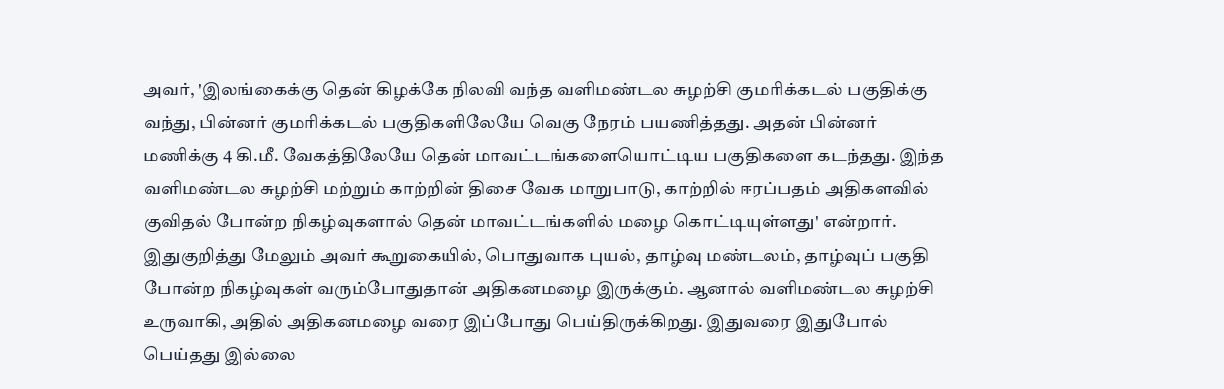அவர், 'இலங்கைக்கு தென் கிழக்கே நிலவி வந்த வளிமண்டல சுழற்சி குமரிக்கடல் பகுதிக்கு வந்து, பின்னர் குமரிக்கடல் பகுதிகளிலேயே வெகு நேரம் பயணித்தது. அதன் பின்னர் மணிக்கு 4 கி.மீ. வேகத்திலேயே தென் மாவட்டங்களையொட்டிய பகுதிகளை கடந்தது. இந்த வளிமண்டல சுழற்சி மற்றும் காற்றின் திசை வேக மாறுபாடு, காற்றில் ஈரப்பதம் அதிகளவில் குவிதல் போன்ற நிகழ்வுகளால் தென் மாவட்டங்களில் மழை கொட்டியுள்ளது' என்றார்.
இதுகுறித்து மேலும் அவர் கூறுகையில், பொதுவாக புயல், தாழ்வு மண்டலம், தாழ்வுப் பகுதி போன்ற நிகழ்வுகள் வரும்போதுதான் அதிகனமழை இருக்கும். ஆனால் வளிமண்டல சுழற்சி உருவாகி, அதில் அதிகனமழை வரை இப்போது பெய்திருக்கிறது. இதுவரை இதுபோல் பெய்தது இல்லை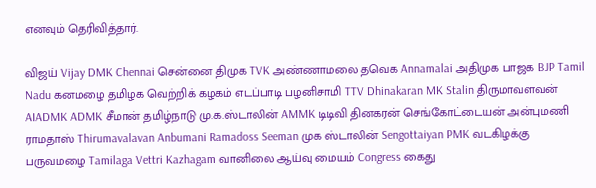எனவும் தெரிவித்தார்.

விஜய் Vijay DMK Chennai சென்னை திமுக TVK அண்ணாமலை தவெக Annamalai அதிமுக பாஜக BJP Tamil Nadu கனமழை தமிழக வெற்றிக் கழகம் எடப்பாடி பழனிசாமி TTV Dhinakaran MK Stalin திருமாவளவன் AIADMK ADMK சீமான் தமிழ்நாடு மு.க.ஸ்டாலின் AMMK டிடிவி தினகரன் செங்கோட்டையன் அன்புமணி ராமதாஸ் Thirumavalavan Anbumani Ramadoss Seeman முக ஸ்டாலின் Sengottaiyan PMK வடகிழக்கு பருவமழை Tamilaga Vettri Kazhagam வானிலை ஆய்வு மையம் Congress கைது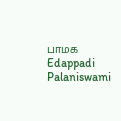பாமக Edappadi Palaniswami